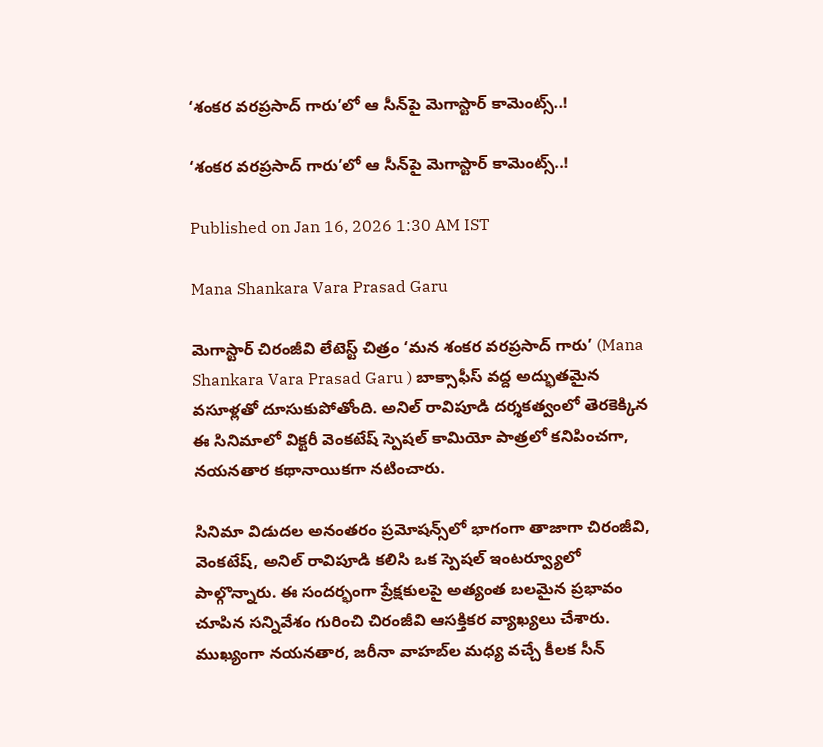‘శంకర వరప్రసాద్ గారు’లో ఆ సీన్‌పై మెగాస్టార్ కామెంట్స్..!

‘శంకర వరప్రసాద్ గారు’లో ఆ సీన్‌పై మెగాస్టార్ కామెంట్స్..!

Published on Jan 16, 2026 1:30 AM IST

Mana Shankara Vara Prasad Garu

మెగాస్టార్ చిరంజీవి లేటెస్ట్ చిత్రం ‘మన శంకర వరప్రసాద్ గారు’ (Mana Shankara Vara Prasad Garu ) బాక్సాఫీస్ వద్ద అద్భుతమైన వసూళ్లతో దూసుకుపోతోంది. అనిల్ రావిపూడి దర్శకత్వంలో తెరకెక్కిన ఈ సినిమాలో విక్టరీ వెంకటేష్ స్పెషల్ కామియో పాత్రలో కనిపించగా, నయనతార కథానాయికగా నటించారు.

సినిమా విడుదల అనంతరం ప్రమోషన్స్‌లో భాగంగా తాజాగా చిరంజీవి, వెంకటేష్, అనిల్ రావిపూడి కలిసి ఒక స్పెషల్ ఇంటర్వ్యూలో పాల్గొన్నారు. ఈ సందర్భంగా ప్రేక్షకులపై అత్యంత బలమైన ప్రభావం చూపిన సన్నివేశం గురించి చిరంజీవి ఆసక్తికర వ్యాఖ్యలు చేశారు. ముఖ్యంగా నయనతార, జరీనా వాహబ్‌ల మధ్య వచ్చే కీలక సీన్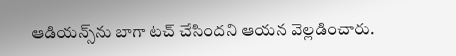ఆడియన్స్‌ను బాగా టచ్ చేసిందని ఆయన వెల్లడించారు.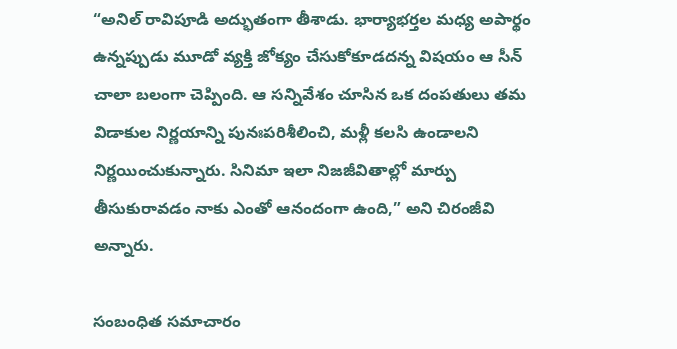“అనిల్ రావిపూడి అద్భుతంగా తీశాడు. భార్యాభర్తల మధ్య అపార్థం ఉన్నప్పుడు మూడో వ్యక్తి జోక్యం చేసుకోకూడదన్న విషయం ఆ సీన్ చాలా బలంగా చెప్పింది. ఆ సన్నివేశం చూసిన ఒక దంపతులు తమ విడాకుల నిర్ణయాన్ని పునఃపరిశీలించి, మళ్లీ కలసి ఉండాలని నిర్ణయించుకున్నారు. సినిమా ఇలా నిజజీవితాల్లో మార్పు తీసుకురావడం నాకు ఎంతో ఆనందంగా ఉంది,” అని చిరంజీవి అన్నారు.

సంబంధిత సమాచారం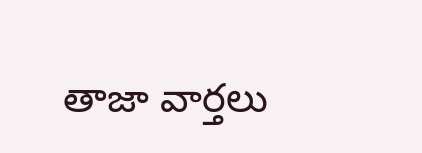తాజా వార్తలు